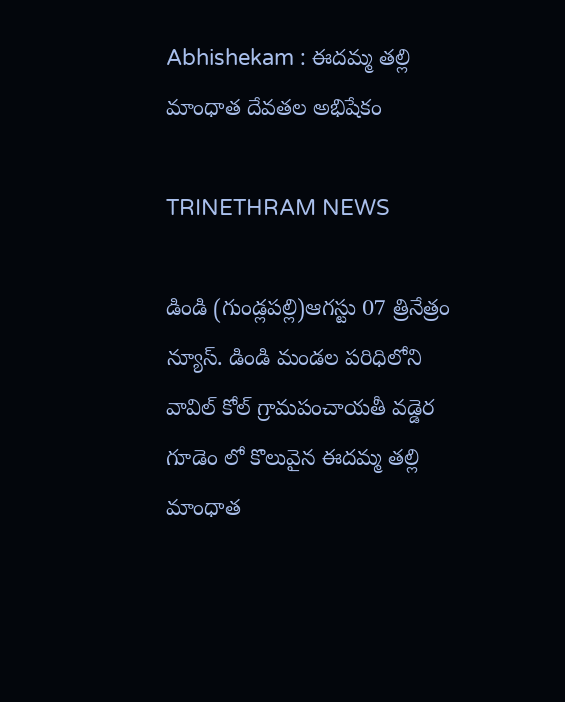Abhishekam : ఈదమ్మ తల్లి మాంధాత దేవతల అభిషేకం

TRINETHRAM NEWS

డిండి (గుండ్లపల్లి)ఆగస్టు 07 త్రినేత్రం న్యూస్. డిండి మండల పరిధిలోని వావిల్ కోల్ గ్రామపంచాయతీ వడ్డెర గూడెం లో కొలువైన ఈదమ్మ తల్లి మాంధాత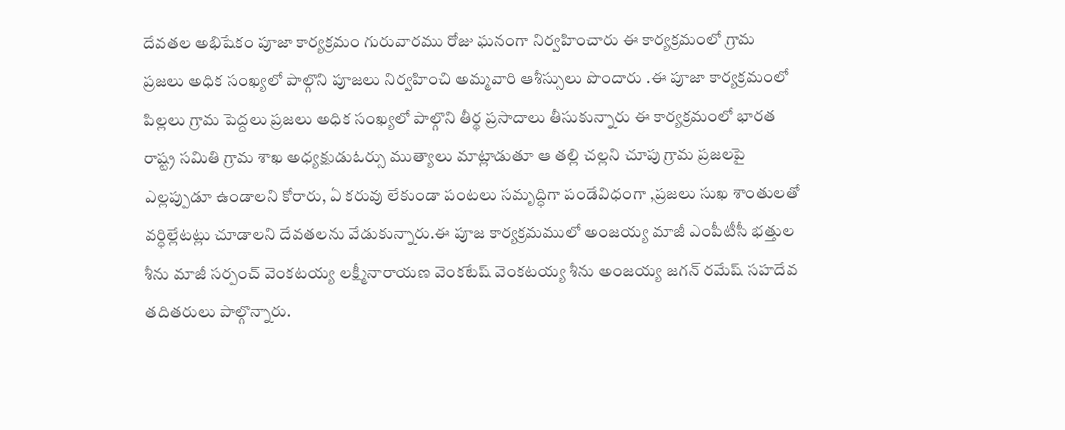దేవతల అభిషేకం పూజా కార్యక్రమం గురువారము రోజు ఘనంగా నిర్వహించారు ఈ కార్యక్రమంలో గ్రామ ప్రజలు అధిక సంఖ్యలో పాల్గొని పూజలు నిర్వహించి అమ్మవారి ఆశీస్సులు పొందారు .ఈ పూజా కార్యక్రమంలో పిల్లలు గ్రామ పెద్దలు ప్రజలు అధిక సంఖ్యలో పాల్గొని తీర్థ ప్రసాదాలు తీసుకున్నారు ఈ కార్యక్రమంలో భారత రాష్ట్ర సమితి గ్రామ శాఖ అధ్యక్షుడుఓర్సు ముత్యాలు మాట్లాడుతూ ఆ తల్లి చల్లని చూపు గ్రామ ప్రజలపై ఎల్లప్పుడూ ఉండాలని కోరారు, ఏ కరువు లేకుండా పంటలు సమృద్ధిగా పండేవిధంగా ,ప్రజలు సుఖ శాంతులతో వర్ధిల్లేటట్లు చూడాలని దేవతలను వేడుకున్నారు.ఈ పూజ కార్యక్రమములో అంజయ్య మాజీ ఎంపీటీసీ భత్తుల శీను మాజీ సర్పంచ్ వెంకటయ్య లక్ష్మీనారాయణ వెంకటేష్ వెంకటయ్య శీను అంజయ్య జగన్ రమేష్ సహదేవ తదితరులు పాల్గొన్నారు.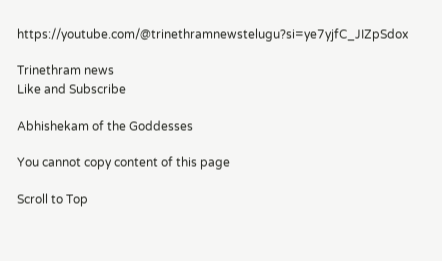https://youtube.com/@trinethramnewstelugu?si=ye7yjfC_JIZpSdox

Trinethram news
Like and Subscribe

Abhishekam of the Goddesses

You cannot copy content of this page

Scroll to Top